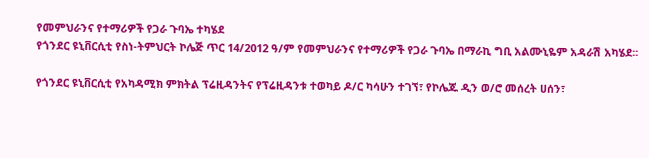የመምህራንና የተማሪዎች የጋራ ጉባኤ ተካሄደ
የጎንደር ዩኒቨርሲቲ የስነ-ትምህርት ኮሌጅ ጥር 14/2012 ዓ/ም የመምህራንና የተማሪዎች የጋራ ጉባኤ በማራኪ ግቢ አልሙኒዬም አዳራሽ አካሄደ፡፡

የጎንደር ዩኒቨርሲቲ የአካዳሚክ ምክትል ፕሬዚዳንትና የፕሬዚዳንቱ ተወካይ ዶ/ር ካሳሁን ተገኘ፣ የኮሌጁ ዲን ወ/ሮ መሰረት ሀሰን፣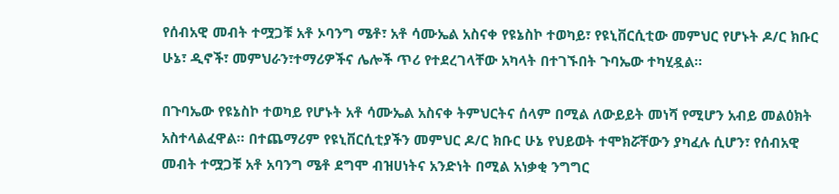የሰብአዊ መብት ተሟጋቹ አቶ ኦባንግ ሜቶ፣ አቶ ሳሙኤል አስናቀ የዩኔስኮ ተወካይ፣ የዩኒቨርሲቲው መምህር የሆኑት ዶ/ር ክቡር ሁኔ፣ ዲኖች፣ መምህራን፣ተማሪዎችና ሌሎች ጥሪ የተደረገላቸው አካላት በተገኙበት ጉባኤው ተካሂዷል፡፡

በጉባኤው የዩኔስኮ ተወካይ የሆኑት አቶ ሳሙኤል አስናቀ ትምህርትና ሰላም በሚል ለውይይት መነሻ የሚሆን አብይ መልዕክት አስተላልፈዋል፡፡ በተጨማሪም የዩኒቨርሲቲያችን መምህር ዶ/ር ክቡር ሁኔ የህይወት ተሞክሯቸውን ያካፈሉ ሲሆን፣ የሰብአዊ መብት ተሟጋቹ አቶ አባንግ ሜቶ ደግሞ ብዝሀነትና አንድነት በሚል አነቃቂ ንግግር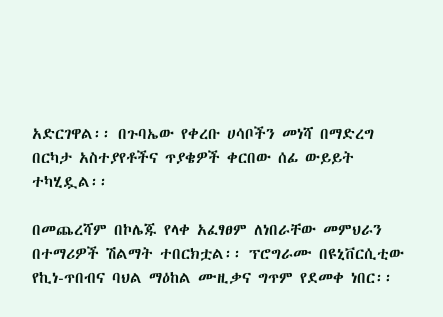አድርገዋል፡፡ በጉባኤው የቀረቡ ሀሳቦችን መነሻ በማድረግ በርካታ አስተያየቶችና ጥያቄዎች ቀርበው ሰፊ ውይይት ተካሂዷል፡፡

በመጨረሻም በኮሌጁ የላቀ አፈፃፀም ለነበራቸው መምህራን በተማሪዎች ሽልማት ተበርክቷል፡፡ ፕሮግራሙ በዩኒቨርሲቲው የኪነ-ጥበብና ባህል ማዕከል ሙዚቃና ግጥም የደመቀ ነበር፡፡